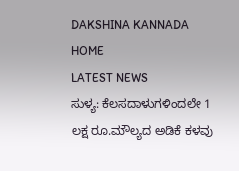DAKSHINA KANNADA
HOME
LATEST NEWS
ಸುಳ್ಯ: ಕೆಲಸದಾಳುಗಳಿಂದಲೇ 1 ಲಕ್ಷ ರೂ.ಮೌಲ್ಯದ ಅಡಿಕೆ ಕಳವು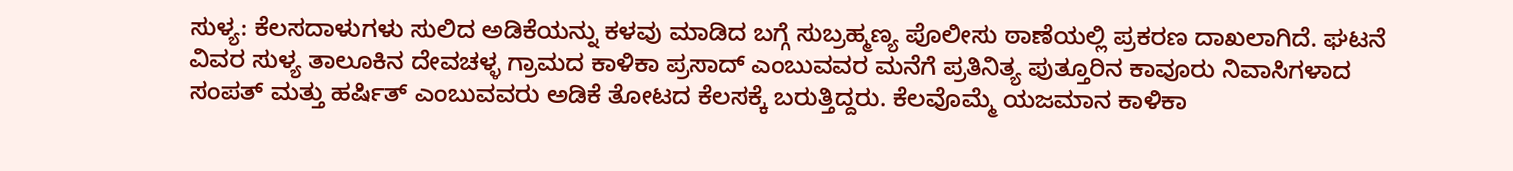ಸುಳ್ಯ: ಕೆಲಸದಾಳುಗಳು ಸುಲಿದ ಅಡಿಕೆಯನ್ನು ಕಳವು ಮಾಡಿದ ಬಗ್ಗೆ ಸುಬ್ರಹ್ಮಣ್ಯ ಪೊಲೀಸು ಠಾಣೆಯಲ್ಲಿ ಪ್ರಕರಣ ದಾಖಲಾಗಿದೆ. ಘಟನೆ ವಿವರ ಸುಳ್ಯ ತಾಲೂಕಿನ ದೇವಚಳ್ಳ ಗ್ರಾಮದ ಕಾಳಿಕಾ ಪ್ರಸಾದ್ ಎಂಬುವವರ ಮನೆಗೆ ಪ್ರತಿನಿತ್ಯ ಪುತ್ತೂರಿನ ಕಾವೂರು ನಿವಾಸಿಗಳಾದ ಸಂಪತ್ ಮತ್ತು ಹರ್ಷಿತ್ ಎಂಬುವವರು ಅಡಿಕೆ ತೋಟದ ಕೆಲಸಕ್ಕೆ ಬರುತ್ತಿದ್ದರು. ಕೆಲವೊಮ್ಮೆ ಯಜಮಾನ ಕಾಳಿಕಾ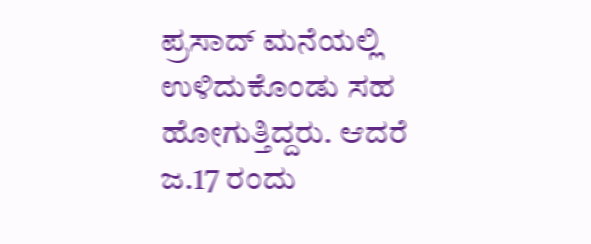ಪ್ರಸಾದ್ ಮನೆಯಲ್ಲಿ ಉಳಿದುಕೊಂಡು ಸಹ ಹೋಗುತ್ತಿದ್ದರು. ಆದರೆ ಜ.17 ರಂದು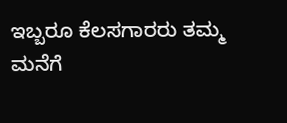ಇಬ್ಬರೂ ಕೆಲಸಗಾರರು ತಮ್ಮ ಮನೆಗೆ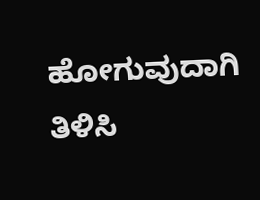ಹೋಗುವುದಾಗಿ ತಿಳಿಸಿ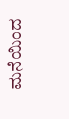ಮನೆಯಿಂದ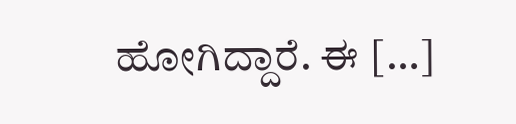ಹೋಗಿದ್ದಾರೆ. ಈ […]